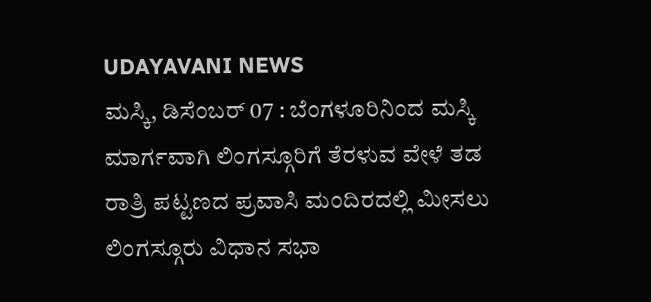UDAYAVANI NEWS
ಮಸ್ಕಿ, ಡಿಸೆಂಬರ್ 07 : ಬೆಂಗಳೂರಿನಿಂದ ಮಸ್ಕಿ ಮಾರ್ಗವಾಗಿ ಲಿಂಗಸ್ಗೂರಿಗೆ ತೆರಳುವ ವೇಳೆ ತಡ ರಾತ್ರಿ ಪಟ್ಟಣದ ಪ್ರವಾಸಿ ಮಂದಿರದಲ್ಲಿ ಮೀಸಲು ಲಿಂಗಸ್ಗೂರು ವಿಧಾನ ಸಭಾ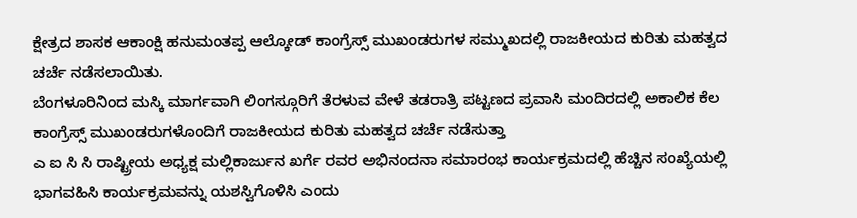ಕ್ಷೇತ್ರದ ಶಾಸಕ ಆಕಾಂಕ್ಷಿ ಹನುಮಂತಪ್ಪ ಆಲ್ಕೋಡ್ ಕಾಂಗ್ರೆಸ್ಸ್ ಮುಖಂಡರುಗಳ ಸಮ್ಮುಖದಲ್ಲಿ ರಾಜಕೀಯದ ಕುರಿತು ಮಹತ್ವದ ಚರ್ಚೆ ನಡೆಸಲಾಯಿತು.
ಬೆಂಗಳೂರಿನಿಂದ ಮಸ್ಕಿ ಮಾರ್ಗವಾಗಿ ಲಿಂಗಸ್ಗೂರಿಗೆ ತೆರಳುವ ವೇಳೆ ತಡರಾತ್ರಿ ಪಟ್ಟಣದ ಪ್ರವಾಸಿ ಮಂದಿರದಲ್ಲಿ ಅಕಾಲಿಕ ಕೆಲ ಕಾಂಗ್ರೆಸ್ಸ್ ಮುಖಂಡರುಗಳೊಂದಿಗೆ ರಾಜಕೀಯದ ಕುರಿತು ಮಹತ್ವದ ಚರ್ಚೆ ನಡೆಸುತ್ತಾ
ಎ ಐ ಸಿ ಸಿ ರಾಷ್ಟ್ರೀಯ ಅಧ್ಯಕ್ಷ ಮಲ್ಲಿಕಾರ್ಜುನ ಖರ್ಗೆ ರವರ ಅಭಿನಂದನಾ ಸಮಾರಂಭ ಕಾರ್ಯಕ್ರಮದಲ್ಲಿ ಹೆಚ್ಚಿನ ಸಂಖ್ಯೆಯಲ್ಲಿ ಭಾಗವಹಿಸಿ ಕಾರ್ಯಕ್ರಮವನ್ನು ಯಶಸ್ವಿಗೊಳಿಸಿ ಎಂದು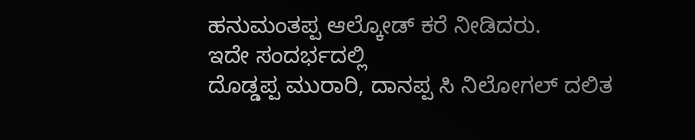ಹನುಮಂತಪ್ಪ ಆಲ್ಕೋಡ್ ಕರೆ ನೀಡಿದರು.
ಇದೇ ಸಂದರ್ಭದಲ್ಲಿ
ದೊಡ್ಡಪ್ಪ ಮುರಾರಿ, ದಾನಪ್ಪ ಸಿ ನಿಲೋಗಲ್ ದಲಿತ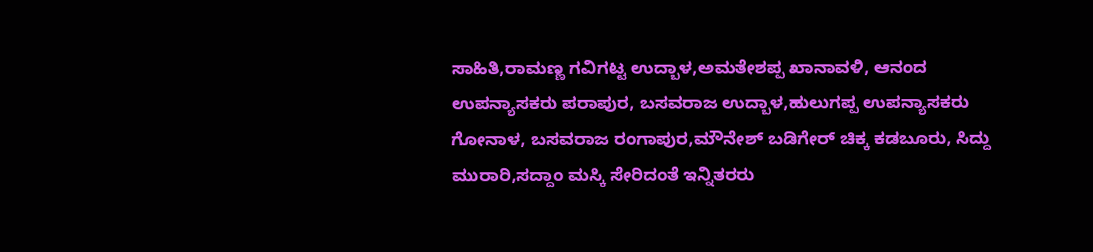ಸಾಹಿತಿ,ರಾಮಣ್ಣ ಗವಿಗಟ್ಟ ಉದ್ಬಾಳ,ಅಮತೇಶಪ್ಪ ಖಾನಾವಳಿ, ಆನಂದ ಉಪನ್ಯಾಸಕರು ಪರಾಪುರ, ಬಸವರಾಜ ಉದ್ಬಾಳ,ಹುಲುಗಪ್ಪ ಉಪನ್ಯಾಸಕರು ಗೋನಾಳ, ಬಸವರಾಜ ರಂಗಾಪುರ,ಮೌನೇಶ್ ಬಡಿಗೇರ್ ಚಿಕ್ಕ ಕಡಬೂರು, ಸಿದ್ದು ಮುರಾರಿ,ಸದ್ದಾಂ ಮಸ್ಕಿ ಸೇರಿದಂತೆ ಇನ್ನಿತರರು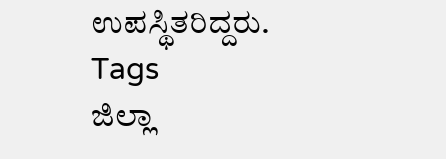ಉಪಸ್ಥಿತರಿದ್ದರು.
Tags
ಜಿಲ್ಲಾ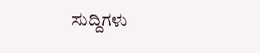ಸುದ್ದಿಗಳು